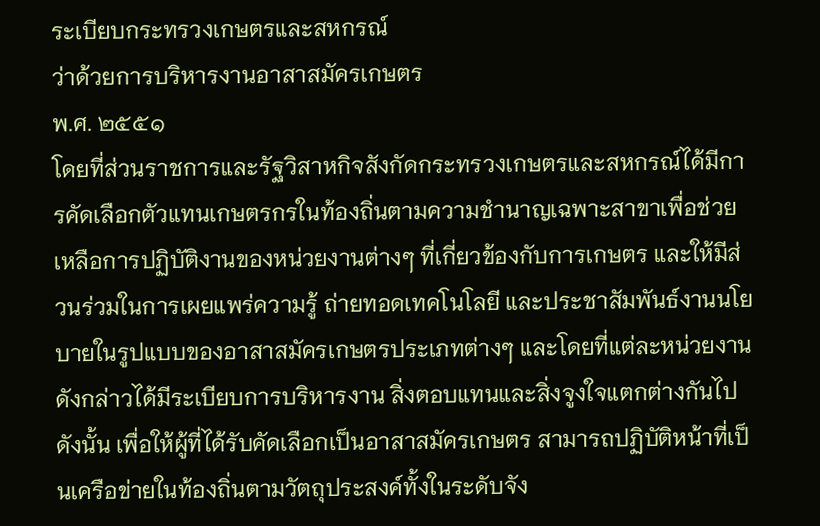ระเบียบกระทรวงเกษตรและสหกรณ์
ว่าด้วยการบริหารงานอาสาสมัครเกษตร
พ.ศ. ๒๕๕๑
โดยที่ส่วนราชการและรัฐวิสาหกิจสังกัดกระทรวงเกษตรและสหกรณ์ได้มีการคัดเลือกตัวแทนเกษตรกรในท้องถิ่นตามความชำนาญเฉพาะสาขาเพื่อช่วยเหลือการปฏิบัติงานของหน่วยงานต่างๆ ที่เกี่ยวข้องกับการเกษตร และให้มีส่วนร่วมในการเผยแพร่ความรู้ ถ่ายทอดเทคโนโลยี และประชาสัมพันธ์งานนโยบายในรูปแบบของอาสาสมัครเกษตรประเภทต่างๆ และโดยที่แต่ละหน่วยงานดังกล่าวได้มีระเบียบการบริหารงาน สิ่งตอบแทนและสิ่งจูงใจแตกต่างกันไป ดังนั้น เพื่อให้ผู้ที่ได้รับคัดเลือกเป็นอาสาสมัครเกษตร สามารถปฏิบัติหน้าที่เป็นเครือข่ายในท้องถิ่นตามวัตถุประสงค์ทั้งในระดับจัง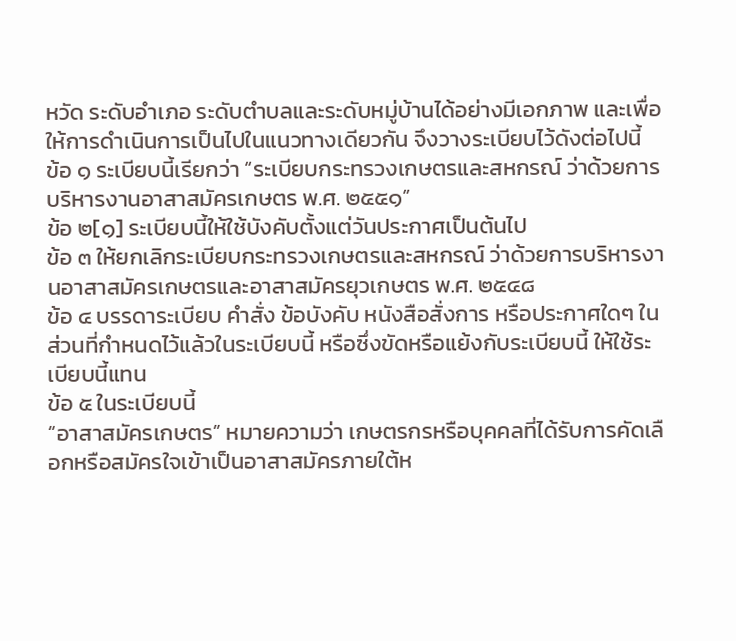หวัด ระดับอำเภอ ระดับตำบลและระดับหมู่บ้านได้อย่างมีเอกภาพ และเพื่อให้การดำเนินการเป็นไปในแนวทางเดียวกัน จึงวางระเบียบไว้ดังต่อไปนี้
ข้อ ๑ ระเบียบนี้เรียกว่า “ระเบียบกระทรวงเกษตรและสหกรณ์ ว่าด้วยการบริหารงานอาสาสมัครเกษตร พ.ศ. ๒๕๕๑”
ข้อ ๒[๑] ระเบียบนี้ให้ใช้บังคับตั้งแต่วันประกาศเป็นต้นไป
ข้อ ๓ ให้ยกเลิกระเบียบกระทรวงเกษตรและสหกรณ์ ว่าด้วยการบริหารงานอาสาสมัครเกษตรและอาสาสมัครยุวเกษตร พ.ศ. ๒๕๔๘
ข้อ ๔ บรรดาระเบียบ คำสั่ง ข้อบังคับ หนังสือสั่งการ หรือประกาศใดๆ ในส่วนที่กำหนดไว้แล้วในระเบียบนี้ หรือซึ่งขัดหรือแย้งกับระเบียบนี้ ให้ใช้ระเบียบนี้แทน
ข้อ ๕ ในระเบียบนี้
“อาสาสมัครเกษตร” หมายความว่า เกษตรกรหรือบุคคลที่ได้รับการคัดเลือกหรือสมัครใจเข้าเป็นอาสาสมัครภายใต้ห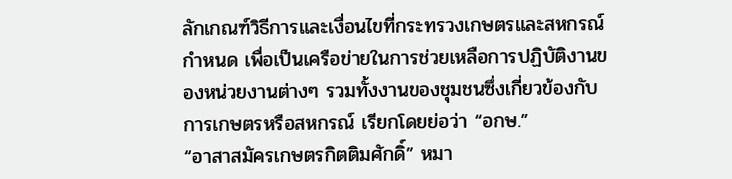ลักเกณฑ์วิธีการและเงื่อนไขที่กระทรวงเกษตรและสหกรณ์กำหนด เพื่อเป็นเครือข่ายในการช่วยเหลือการปฏิบัติงานของหน่วยงานต่างๆ รวมทั้งงานของชุมชนซึ่งเกี่ยวข้องกับการเกษตรหรือสหกรณ์ เรียกโดยย่อว่า “อกษ.”
“อาสาสมัครเกษตรกิตติมศักดิ์” หมา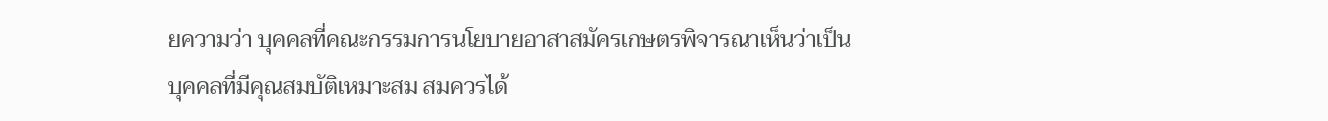ยความว่า บุคคลที่คณะกรรมการนโยบายอาสาสมัครเกษตรพิจารณาเห็นว่าเป็นบุคคลที่มีคุณสมบัติเหมาะสม สมควรได้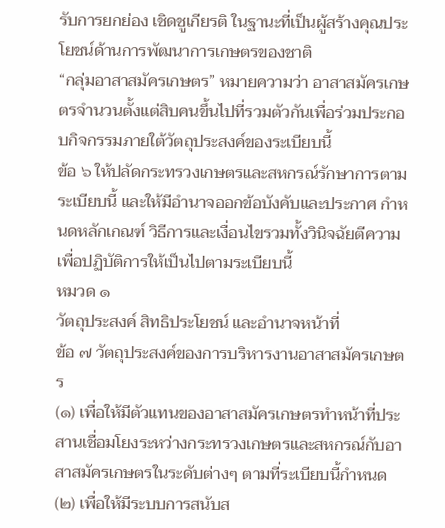รับการยกย่อง เชิดชูเกียรติ ในฐานะที่เป็นผู้สร้างคุณประโยชน์ด้านการพัฒนาการเกษตรของชาติ
“กลุ่มอาสาสมัครเกษตร” หมายความว่า อาสาสมัครเกษตรจำนวนตั้งแต่สิบคนขึ้นไปที่รวมตัวกันเพื่อร่วมประกอบกิจกรรมภายใต้วัตถุประสงค์ของระเบียบนี้
ข้อ ๖ ให้ปลัดกระทรวงเกษตรและสหกรณ์รักษาการตามระเบียบนี้ และให้มีอำนาจออกข้อบังคับและประกาศ กำหนดหลักเกณฑ์ วิธีการและเงื่อนไขรวมทั้งวินิจฉัยตีความเพื่อปฏิบัติการให้เป็นไปตามระเบียบนี้
หมวด ๑
วัตถุประสงค์ สิทธิประโยชน์ และอำนาจหน้าที่
ข้อ ๗ วัตถุประสงค์ของการบริหารงานอาสาสมัครเกษตร
(๑) เพื่อให้มีตัวแทนของอาสาสมัครเกษตรทำหน้าที่ประสานเชื่อมโยงระหว่างกระทรวงเกษตรและสหกรณ์กับอาสาสมัครเกษตรในระดับต่างๆ ตามที่ระเบียบนี้กำหนด
(๒) เพื่อให้มีระบบการสนับส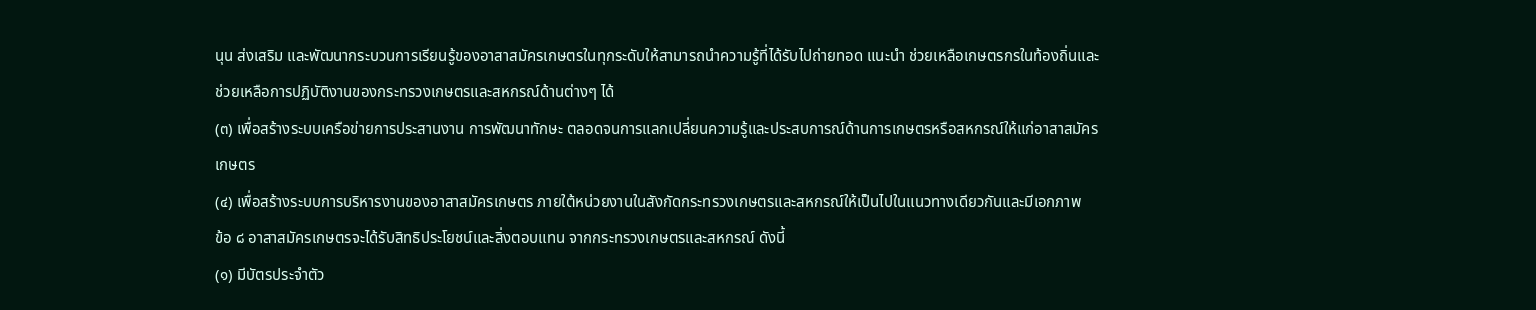นุน ส่งเสริม และพัฒนากระบวนการเรียนรู้ของอาสาสมัครเกษตรในทุกระดับให้สามารถนำความรู้ที่ได้รับไปถ่ายทอด แนะนำ ช่วยเหลือเกษตรกรในท้องถิ่นและช่วยเหลือการปฏิบัติงานของกระทรวงเกษตรและสหกรณ์ด้านต่างๆ ได้
(๓) เพื่อสร้างระบบเครือข่ายการประสานงาน การพัฒนาทักษะ ตลอดจนการแลกเปลี่ยนความรู้และประสบการณ์ด้านการเกษตรหรือสหกรณ์ให้แก่อาสาสมัครเกษตร
(๔) เพื่อสร้างระบบการบริหารงานของอาสาสมัครเกษตร ภายใต้หน่วยงานในสังกัดกระทรวงเกษตรและสหกรณ์ให้เป็นไปในแนวทางเดียวกันและมีเอกภาพ
ข้อ ๘ อาสาสมัครเกษตรจะได้รับสิทธิประโยชน์และสิ่งตอบแทน จากกระทรวงเกษตรและสหกรณ์ ดังนี้
(๑) มีบัตรประจำตัว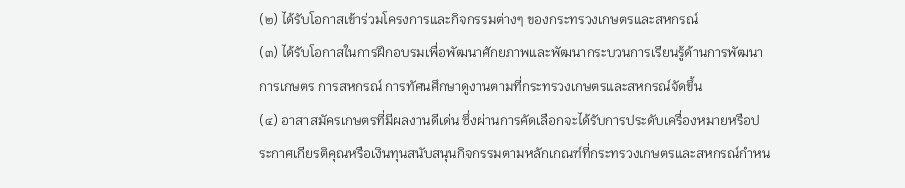(๒) ได้รับโอกาสเข้าร่วมโครงการและกิจกรรมต่างๆ ของกระทรวงเกษตรและสหกรณ์
(๓) ได้รับโอกาสในการฝึกอบรมเพื่อพัฒนาศักยภาพและพัฒนากระบวนการเรียนรู้ด้านการพัฒนาการเกษตร การสหกรณ์ การทัศนศึกษาดูงานตามที่กระทรวงเกษตรและสหกรณ์จัดขึ้น
(๔) อาสาสมัครเกษตรที่มีผลงานดีเด่น ซึ่งผ่านการคัดเลือกจะได้รับการประดับเครื่องหมายหรือประกาศเกียรติคุณหรือเงินทุนสนับสนุนกิจกรรมตามหลักเกณฑ์ที่กระทรวงเกษตรและสหกรณ์กำหน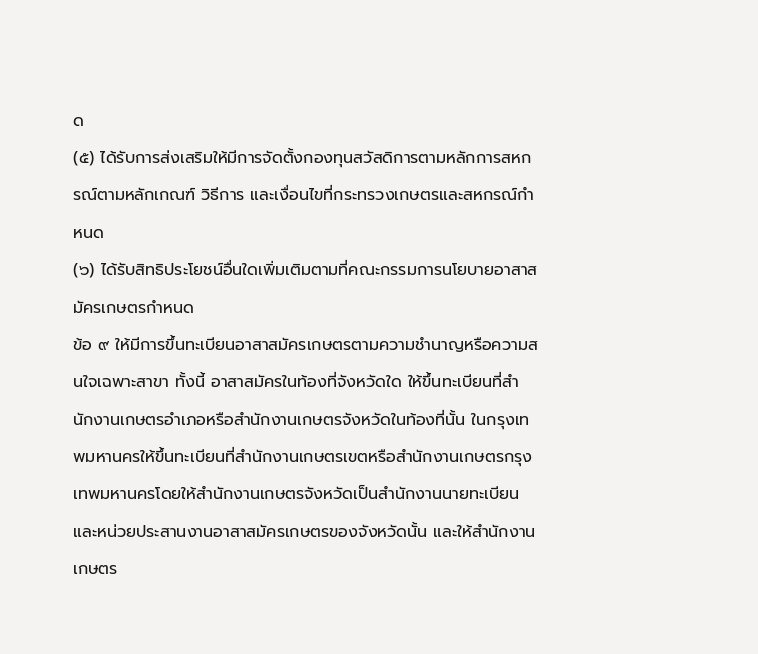ด
(๕) ได้รับการส่งเสริมให้มีการจัดตั้งกองทุนสวัสดิการตามหลักการสหกรณ์ตามหลักเกณฑ์ วิธีการ และเงื่อนไขที่กระทรวงเกษตรและสหกรณ์กำหนด
(๖) ได้รับสิทธิประโยชน์อื่นใดเพิ่มเติมตามที่คณะกรรมการนโยบายอาสาสมัครเกษตรกำหนด
ข้อ ๙ ให้มีการขึ้นทะเบียนอาสาสมัครเกษตรตามความชำนาญหรือความสนใจเฉพาะสาขา ทั้งนี้ อาสาสมัครในท้องที่จังหวัดใด ให้ขึ้นทะเบียนที่สำนักงานเกษตรอำเภอหรือสำนักงานเกษตรจังหวัดในท้องที่นั้น ในกรุงเทพมหานครให้ขึ้นทะเบียนที่สำนักงานเกษตรเขตหรือสำนักงานเกษตรกรุงเทพมหานครโดยให้สำนักงานเกษตรจังหวัดเป็นสำนักงานนายทะเบียนและหน่วยประสานงานอาสาสมัครเกษตรของจังหวัดนั้น และให้สำนักงานเกษตร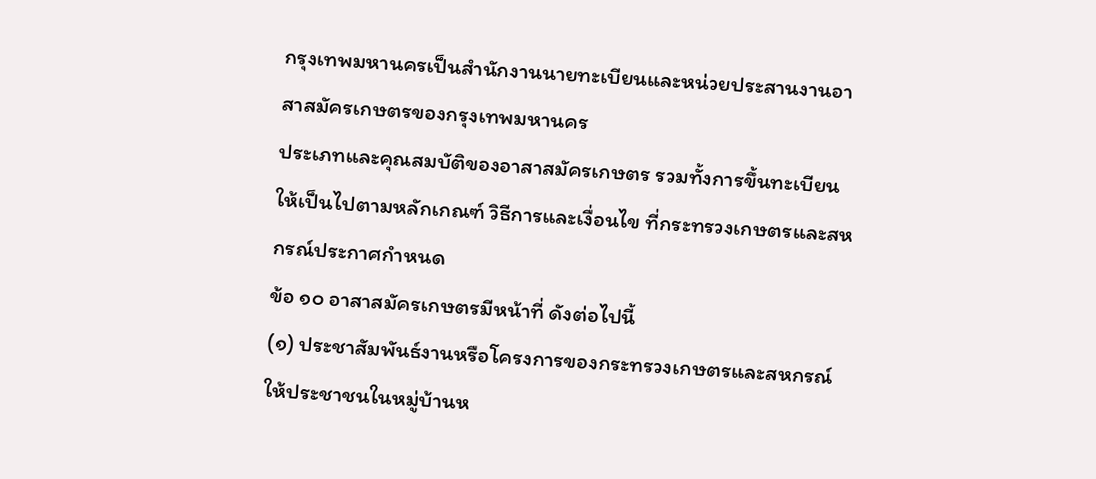กรุงเทพมหานครเป็นสำนักงานนายทะเบียนและหน่วยประสานงานอาสาสมัครเกษตรของกรุงเทพมหานคร
ประเภทและคุณสมบัติของอาสาสมัครเกษตร รวมทั้งการขึ้นทะเบียนให้เป็นไปตามหลักเกณฑ์ วิธีการและเงื่อนไข ที่กระทรวงเกษตรและสหกรณ์ประกาศกำหนด
ข้อ ๑๐ อาสาสมัครเกษตรมีหน้าที่ ดังต่อไปนี้
(๑) ประชาสัมพันธ์งานหรือโครงการของกระทรวงเกษตรและสหกรณ์ให้ประชาชนในหมู่บ้านห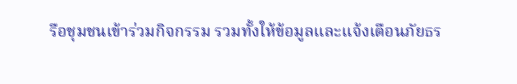รือชุมชนเข้าร่วมกิจกรรม รวมทั้งให้ข้อมูลและแจ้งเตือนภัยธร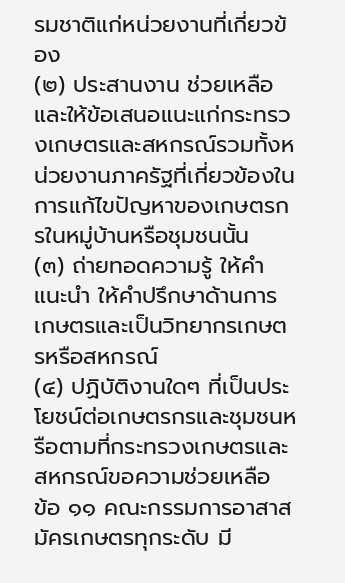รมชาติแก่หน่วยงานที่เกี่ยวข้อง
(๒) ประสานงาน ช่วยเหลือ และให้ข้อเสนอแนะแก่กระทรวงเกษตรและสหกรณ์รวมทั้งหน่วยงานภาครัฐที่เกี่ยวข้องในการแก้ไขปัญหาของเกษตรกรในหมู่บ้านหรือชุมชนนั้น
(๓) ถ่ายทอดความรู้ ให้คำแนะนำ ให้คำปรึกษาด้านการเกษตรและเป็นวิทยากรเกษตรหรือสหกรณ์
(๔) ปฏิบัติงานใดๆ ที่เป็นประโยชน์ต่อเกษตรกรและชุมชนหรือตามที่กระทรวงเกษตรและสหกรณ์ขอความช่วยเหลือ
ข้อ ๑๑ คณะกรรมการอาสาสมัครเกษตรทุกระดับ มี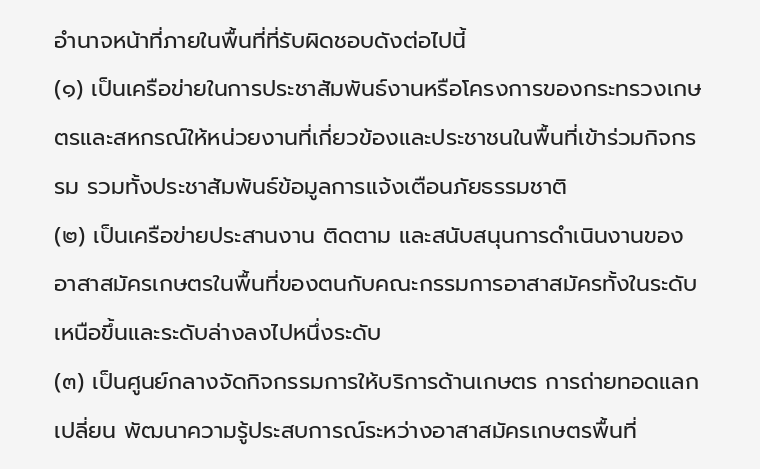อำนาจหน้าที่ภายในพื้นที่ที่รับผิดชอบดังต่อไปนี้
(๑) เป็นเครือข่ายในการประชาสัมพันธ์งานหรือโครงการของกระทรวงเกษตรและสหกรณ์ให้หน่วยงานที่เกี่ยวข้องและประชาชนในพื้นที่เข้าร่วมกิจกรรม รวมทั้งประชาสัมพันธ์ข้อมูลการแจ้งเตือนภัยธรรมชาติ
(๒) เป็นเครือข่ายประสานงาน ติดตาม และสนับสนุนการดำเนินงานของอาสาสมัครเกษตรในพื้นที่ของตนกับคณะกรรมการอาสาสมัครทั้งในระดับเหนือขึ้นและระดับล่างลงไปหนึ่งระดับ
(๓) เป็นศูนย์กลางจัดกิจกรรมการให้บริการด้านเกษตร การถ่ายทอดแลกเปลี่ยน พัฒนาความรู้ประสบการณ์ระหว่างอาสาสมัครเกษตรพื้นที่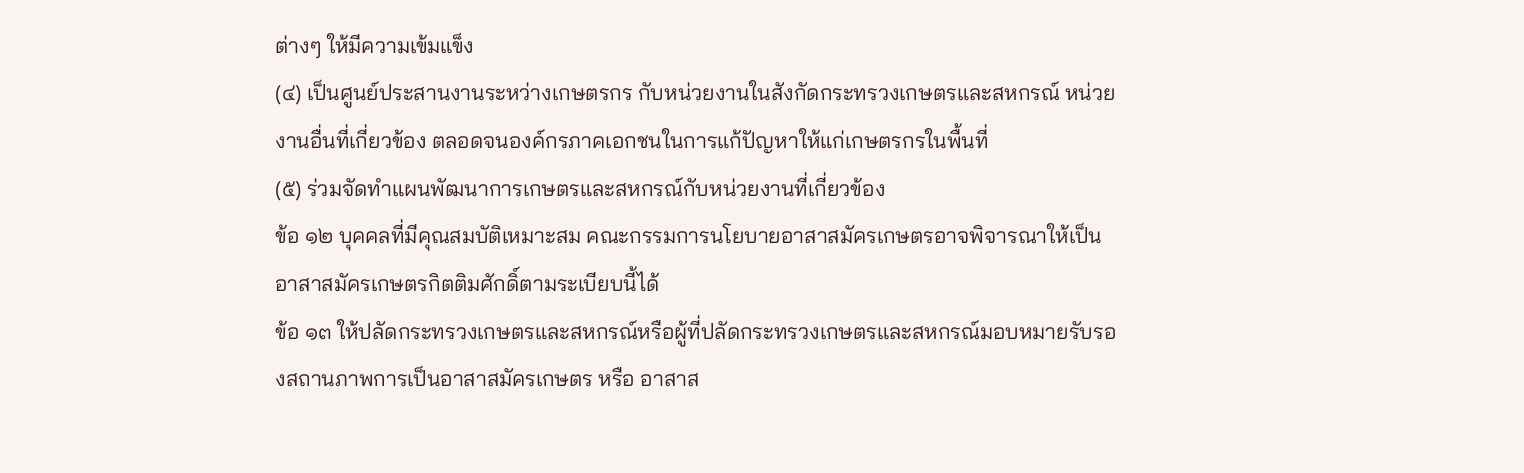ต่างๆ ให้มีความเข้มแข็ง
(๔) เป็นศูนย์ประสานงานระหว่างเกษตรกร กับหน่วยงานในสังกัดกระทรวงเกษตรและสหกรณ์ หน่วยงานอื่นที่เกี่ยวข้อง ตลอดจนองค์กรภาคเอกชนในการแก้ปัญหาให้แก่เกษตรกรในพื้นที่
(๕) ร่วมจัดทำแผนพัฒนาการเกษตรและสหกรณ์กับหน่วยงานที่เกี่ยวข้อง
ข้อ ๑๒ บุคคลที่มีคุณสมบัติเหมาะสม คณะกรรมการนโยบายอาสาสมัครเกษตรอาจพิจารณาให้เป็นอาสาสมัครเกษตรกิตติมศักดิ์ตามระเบียบนี้ได้
ข้อ ๑๓ ให้ปลัดกระทรวงเกษตรและสหกรณ์หรือผู้ที่ปลัดกระทรวงเกษตรและสหกรณ์มอบหมายรับรองสถานภาพการเป็นอาสาสมัครเกษตร หรือ อาสาส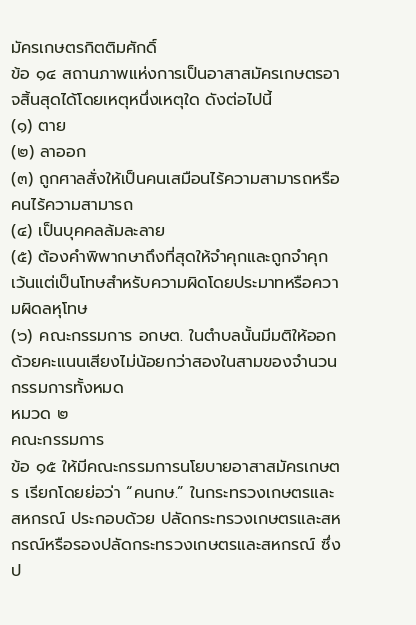มัครเกษตรกิตติมศักดิ์
ข้อ ๑๔ สถานภาพแห่งการเป็นอาสาสมัครเกษตรอาจสิ้นสุดได้โดยเหตุหนึ่งเหตุใด ดังต่อไปนี้
(๑) ตาย
(๒) ลาออก
(๓) ถูกศาลสั่งให้เป็นคนเสมือนไร้ความสามารถหรือคนไร้ความสามารถ
(๔) เป็นบุคคลล้มละลาย
(๕) ต้องคำพิพากษาถึงที่สุดให้จำคุกและถูกจำคุก เว้นแต่เป็นโทษสำหรับความผิดโดยประมาทหรือความผิดลหุโทษ
(๖) คณะกรรมการ อกษต. ในตำบลนั้นมีมติให้ออกด้วยคะแนนเสียงไม่น้อยกว่าสองในสามของจำนวนกรรมการทั้งหมด
หมวด ๒
คณะกรรมการ
ข้อ ๑๕ ให้มีคณะกรรมการนโยบายอาสาสมัครเกษตร เรียกโดยย่อว่า “คนกษ.” ในกระทรวงเกษตรและสหกรณ์ ประกอบด้วย ปลัดกระทรวงเกษตรและสหกรณ์หรือรองปลัดกระทรวงเกษตรและสหกรณ์ ซึ่งป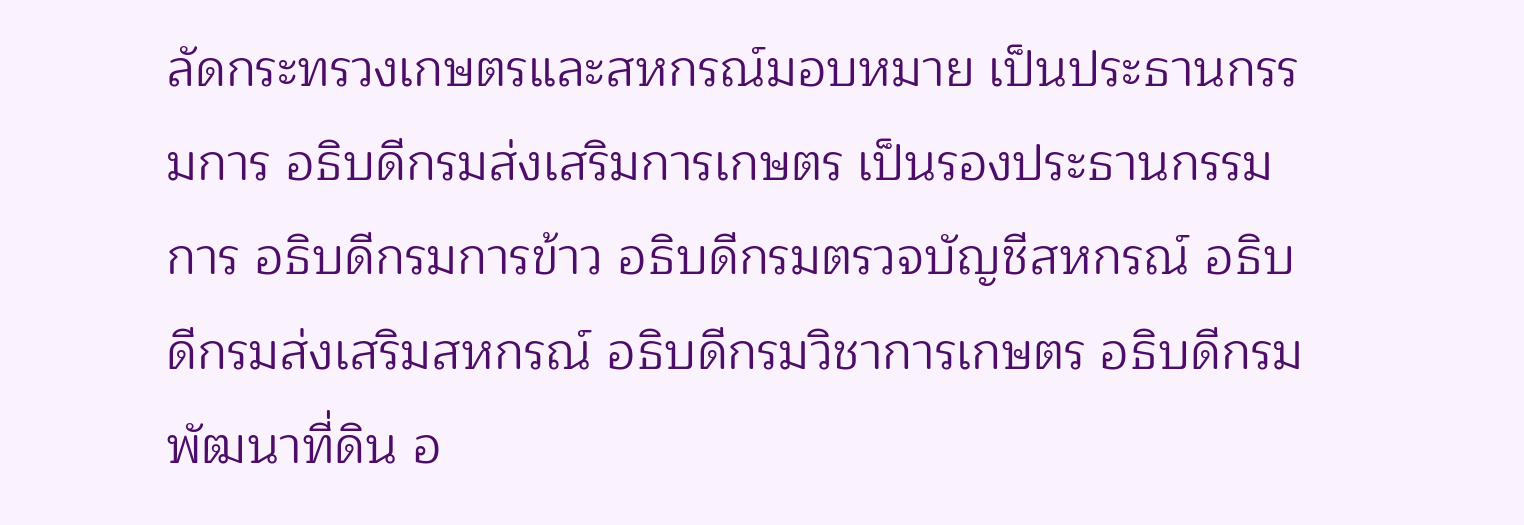ลัดกระทรวงเกษตรและสหกรณ์มอบหมาย เป็นประธานกรรมการ อธิบดีกรมส่งเสริมการเกษตร เป็นรองประธานกรรมการ อธิบดีกรมการข้าว อธิบดีกรมตรวจบัญชีสหกรณ์ อธิบดีกรมส่งเสริมสหกรณ์ อธิบดีกรมวิชาการเกษตร อธิบดีกรมพัฒนาที่ดิน อ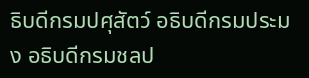ธิบดีกรมปศุสัตว์ อธิบดีกรมประมง อธิบดีกรมชลป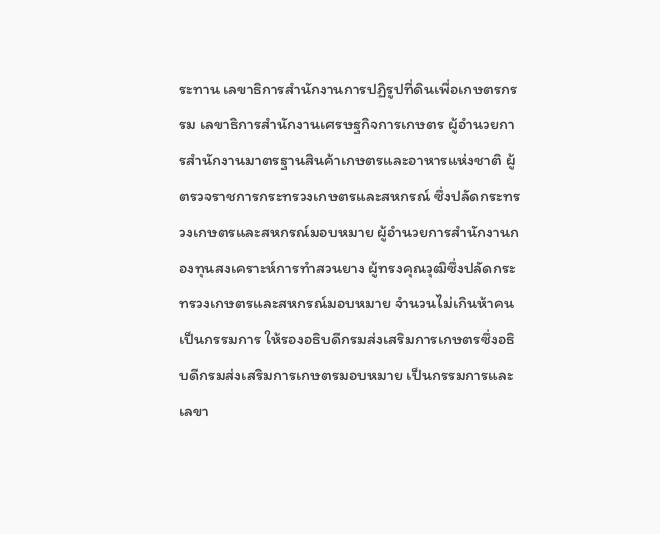ระทาน เลขาธิการสำนักงานการปฏิรูปที่ดินเพื่อเกษตรกรรม เลขาธิการสำนักงานเศรษฐกิจการเกษตร ผู้อำนวยการสำนักงานมาตรฐานสินค้าเกษตรและอาหารแห่งชาติ ผู้ตรวจราชการกระทรวงเกษตรและสหกรณ์ ซึ่งปลัดกระทรวงเกษตรและสหกรณ์มอบหมาย ผู้อำนวยการสำนักงานกองทุนสงเคราะห์การทำสวนยาง ผู้ทรงคุณวุฒิซึ่งปลัดกระทรวงเกษตรและสหกรณ์มอบหมาย จำนวนไม่เกินห้าคนเป็นกรรมการ ให้รองอธิบดีกรมส่งเสริมการเกษตรซึ่งอธิบดีกรมส่งเสริมการเกษตรมอบหมาย เป็นกรรมการและเลขา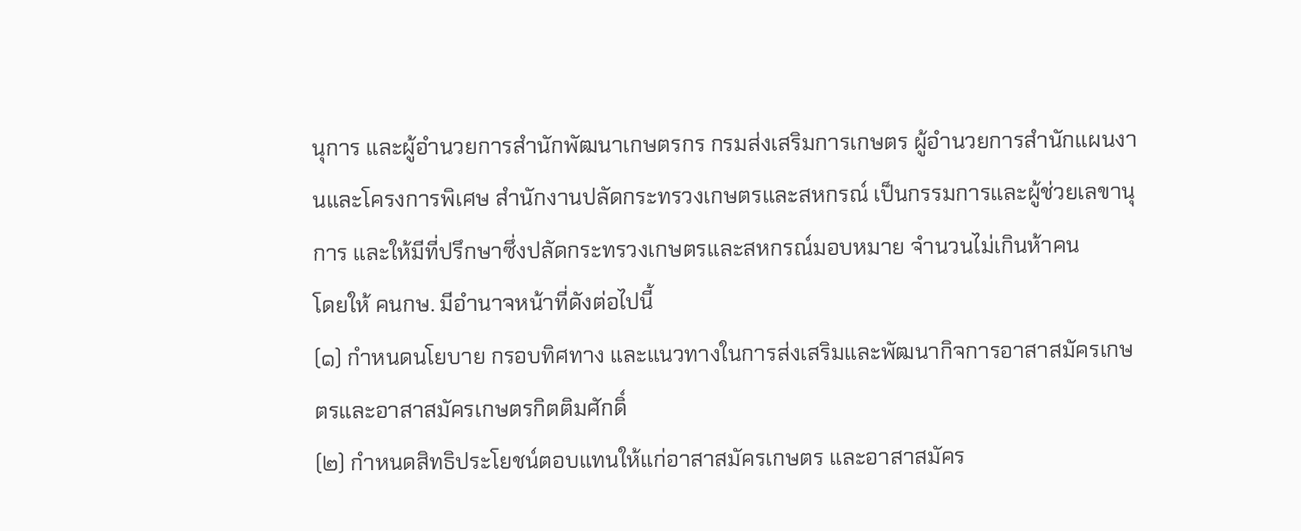นุการ และผู้อำนวยการสำนักพัฒนาเกษตรกร กรมส่งเสริมการเกษตร ผู้อำนวยการสำนักแผนงานและโครงการพิเศษ สำนักงานปลัดกระทรวงเกษตรและสหกรณ์ เป็นกรรมการและผู้ช่วยเลขานุการ และให้มีที่ปรึกษาซึ่งปลัดกระทรวงเกษตรและสหกรณ์มอบหมาย จำนวนไม่เกินห้าคน
โดยให้ คนกษ. มีอำนาจหน้าที่ดังต่อไปนี้
(๑) กำหนดนโยบาย กรอบทิศทาง และแนวทางในการส่งเสริมและพัฒนากิจการอาสาสมัครเกษตรและอาสาสมัครเกษตรกิตติมศักดิ์
(๒) กำหนดสิทธิประโยชน์ตอบแทนให้แก่อาสาสมัครเกษตร และอาสาสมัคร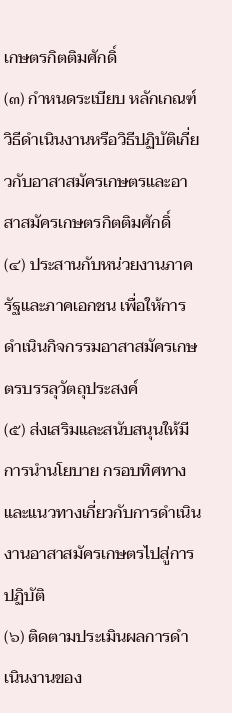เกษตรกิตติมศักดิ์
(๓) กำหนดระเบียบ หลักเกณฑ์ วิธีดำเนินงานหรือวิธีปฏิบัติเกี่ยวกับอาสาสมัครเกษตรและอาสาสมัครเกษตรกิตติมศักดิ์
(๔) ประสานกับหน่วยงานภาครัฐและภาคเอกชน เพื่อให้การดำเนินกิจกรรมอาสาสมัครเกษตรบรรลุวัตถุประสงค์
(๕) ส่งเสริมและสนับสนุนให้มีการนำนโยบาย กรอบทิศทาง และแนวทางเกี่ยวกับการดำเนินงานอาสาสมัครเกษตรไปสู่การปฏิบัติ
(๖) ติดตามประเมินผลการดำเนินงานของ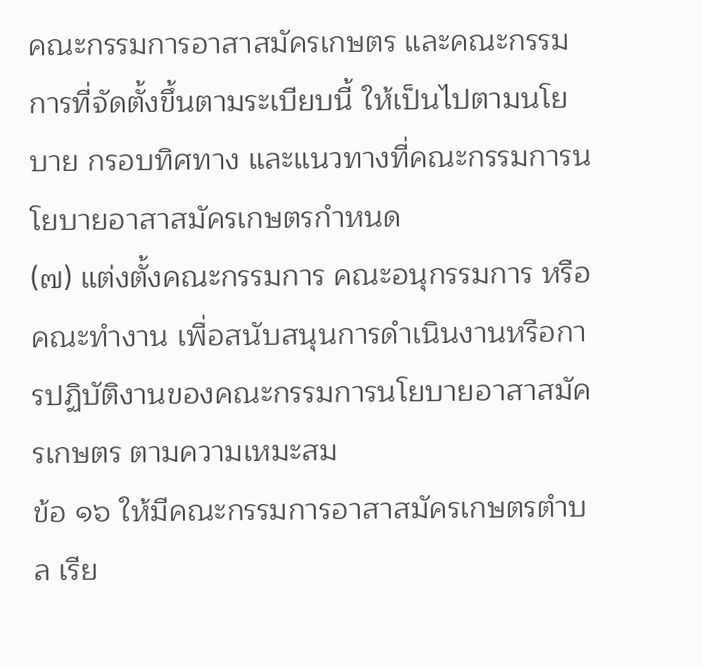คณะกรรมการอาสาสมัครเกษตร และคณะกรรมการที่จัดตั้งขึ้นตามระเบียบนี้ ให้เป็นไปตามนโยบาย กรอบทิศทาง และแนวทางที่คณะกรรมการนโยบายอาสาสมัครเกษตรกำหนด
(๗) แต่งตั้งคณะกรรมการ คณะอนุกรรมการ หรือคณะทำงาน เพื่อสนับสนุนการดำเนินงานหรือการปฏิบัติงานของคณะกรรมการนโยบายอาสาสมัครเกษตร ตามความเหมะสม
ข้อ ๑๖ ให้มีคณะกรรมการอาสาสมัครเกษตรตำบล เรีย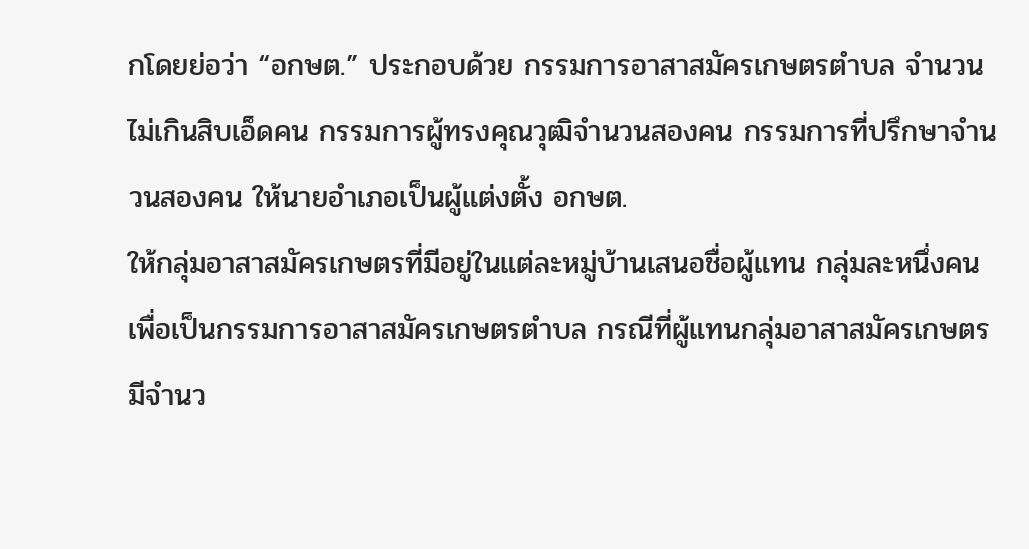กโดยย่อว่า “อกษต.” ประกอบด้วย กรรมการอาสาสมัครเกษตรตำบล จำนวนไม่เกินสิบเอ็ดคน กรรมการผู้ทรงคุณวุฒิจำนวนสองคน กรรมการที่ปรึกษาจำนวนสองคน ให้นายอำเภอเป็นผู้แต่งตั้ง อกษต.
ให้กลุ่มอาสาสมัครเกษตรที่มีอยู่ในแต่ละหมู่บ้านเสนอชื่อผู้แทน กลุ่มละหนึ่งคนเพื่อเป็นกรรมการอาสาสมัครเกษตรตำบล กรณีที่ผู้แทนกลุ่มอาสาสมัครเกษตรมีจำนว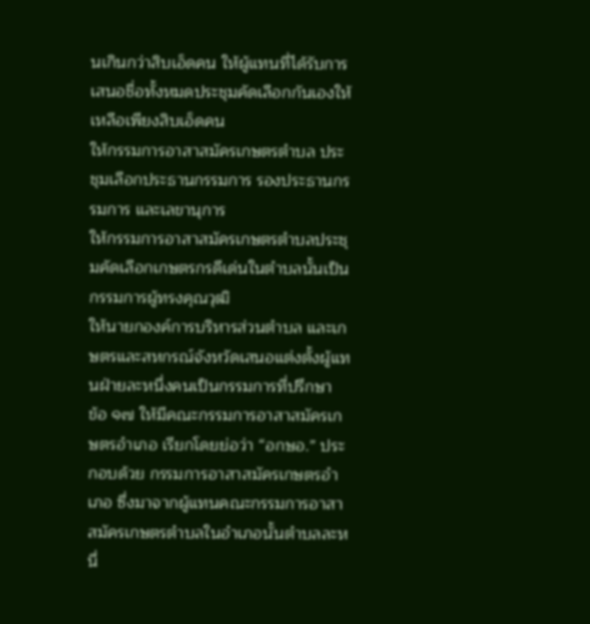นเกินกว่าสิบเอ็ดคน ให้ผู้แทนที่ได้รับการเสนอชื่อทั้งหมดประชุมคัดเลือกกันเองให้เหลือเพียงสิบเอ็ดคน
ให้กรรมการอาสาสมัครเกษตรตำบล ประชุมเลือกประธานกรรมการ รองประธานกรรมการ และเลขานุการ
ให้กรรมการอาสาสมัครเกษตรตำบลประชุมคัดเลือกเกษตรกรดีเด่นในตำบลนั้นเป็นกรรมการผู้ทรงคุณวุฒิ
ให้นายกองค์การบริหารส่วนตำบล และเกษตรและสหกรณ์จังหวัดเสนอแต่งตั้งผู้แทนฝ่ายละหนึ่งคนเป็นกรรมการที่ปรึกษา
ข้อ ๑๗ ให้มีคณะกรรมการอาสาสมัครเกษตรอำเภอ เรียกโดยย่อว่า “อกษอ.” ประกอบด้วย กรรมการอาสาสมัครเกษตรอำเภอ ซึ่งมาจากผู้แทนคณะกรรมการอาสาสมัครเกษตรตำบลในอำเภอนั้นตำบลละหนึ่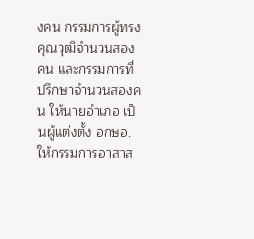งคน กรรมการผู้ทรงคุณวุฒิจำนวนสองคน และกรรมการที่ปรึกษาจำนวนสองคน ให้นายอำเภอ เป็นผู้แต่งตั้ง อกษอ.
ให้กรรมการอาสาส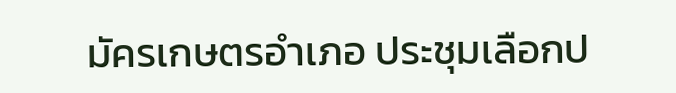มัครเกษตรอำเภอ ประชุมเลือกป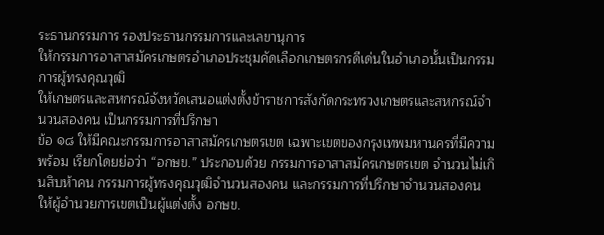ระธานกรรมการ รองประธานกรรมการและเลขานุการ
ให้กรรมการอาสาสมัครเกษตรอำเภอประชุมคัดเลือกเกษตรกรดีเด่นในอำเภอนั้นเป็นกรรมการผู้ทรงคุณวุฒิ
ให้เกษตรและสหกรณ์จังหวัดเสนอแต่งตั้งข้าราชการสังกัดกระทรวงเกษตรและสหกรณ์จำนวนสองคน เป็นกรรมการที่ปรึกษา
ข้อ ๑๘ ให้มีคณะกรรมการอาสาสมัครเกษตรเขต เฉพาะเขตของกรุงเทพมหานครที่มีความพร้อม เรียกโดยย่อว่า “อกษข.” ประกอบด้วย กรรมการอาสาสมัครเกษตรเขต จำนวนไม่เกินสิบห้าคน กรรมการผู้ทรงคุณวุฒิจำนวนสองคน และกรรมการที่ปรึกษาจำนวนสองคน ให้ผู้อำนวยการเขตเป็นผู้แต่งตั้ง อกษข.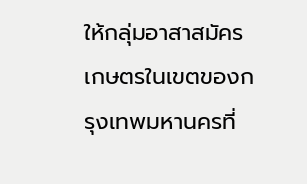ให้กลุ่มอาสาสมัครเกษตรในเขตของกรุงเทพมหานครที่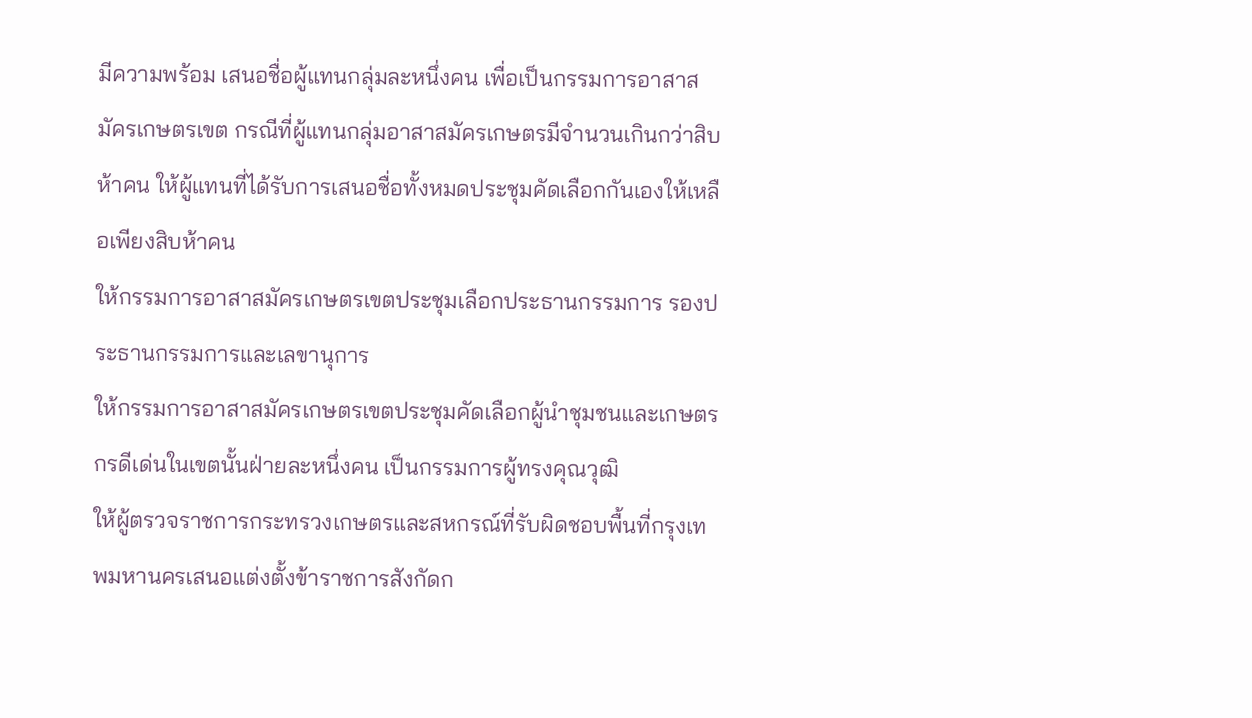มีความพร้อม เสนอชื่อผู้แทนกลุ่มละหนึ่งคน เพื่อเป็นกรรมการอาสาสมัครเกษตรเขต กรณีที่ผู้แทนกลุ่มอาสาสมัครเกษตรมีจำนวนเกินกว่าสิบห้าคน ให้ผู้แทนที่ได้รับการเสนอชื่อทั้งหมดประชุมคัดเลือกกันเองให้เหลือเพียงสิบห้าคน
ให้กรรมการอาสาสมัครเกษตรเขตประชุมเลือกประธานกรรมการ รองประธานกรรมการและเลขานุการ
ให้กรรมการอาสาสมัครเกษตรเขตประชุมคัดเลือกผู้นำชุมชนและเกษตรกรดีเด่นในเขตนั้นฝ่ายละหนึ่งคน เป็นกรรมการผู้ทรงคุณวุฒิ
ให้ผู้ตรวจราชการกระทรวงเกษตรและสหกรณ์ที่รับผิดชอบพื้นที่กรุงเทพมหานครเสนอแต่งตั้งข้าราชการสังกัดก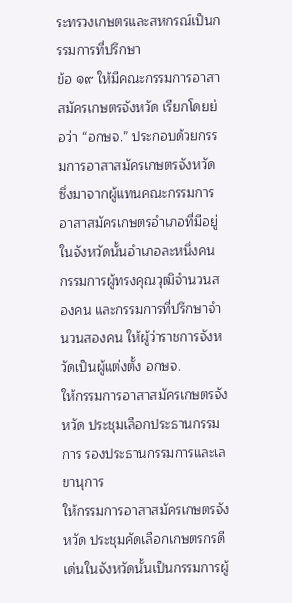ระทรวงเกษตรและสหกรณ์เป็นกรรมการที่ปรึกษา
ข้อ ๑๙ ให้มีคณะกรรมการอาสาสมัครเกษตรจังหวัด เรียกโดยย่อว่า “อกษจ.” ประกอบด้วยกรรมการอาสาสมัครเกษตรจังหวัด ซึ่งมาจากผู้แทนคณะกรรมการอาสาสมัครเกษตรอำเภอที่มีอยู่ในจังหวัดนั้นอำเภอละหนึ่งคน กรรมการผู้ทรงคุณวุฒิจำนวนสองคน และกรรมการที่ปรึกษาจำนวนสองคน ให้ผู้ว่าราชการจังหวัดเป็นผู้แต่งตั้ง อกษจ.
ให้กรรมการอาสาสมัครเกษตรจังหวัด ประชุมเลือกประธานกรรมการ รองประธานกรรมการและเลขานุการ
ให้กรรมการอาสาสมัครเกษตรจังหวัด ประชุมคัดเลือกเกษตรกรดีเด่นในจังหวัดนั้นเป็นกรรมการผู้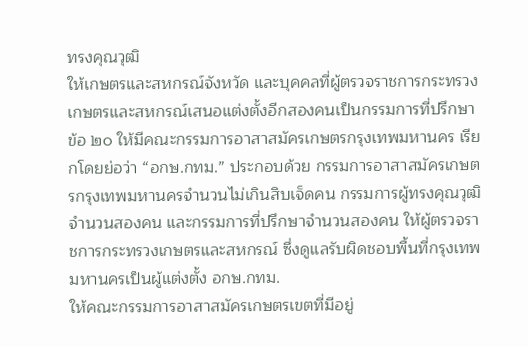ทรงคุณวุฒิ
ให้เกษตรและสหกรณ์จังหวัด และบุคคลที่ผู้ตรวจราชการกระทรวงเกษตรและสหกรณ์เสนอแต่งตั้งอีกสองคนเป็นกรรมการที่ปรึกษา
ข้อ ๒๐ ให้มีคณะกรรมการอาสาสมัครเกษตรกรุงเทพมหานคร เรียกโดยย่อว่า “อกษ.กทม.” ประกอบด้วย กรรมการอาสาสมัครเกษตรกรุงเทพมหานครจำนวนไม่เกินสิบเจ็ดคน กรรมการผู้ทรงคุณวุฒิจำนวนสองคน และกรรมการที่ปรึกษาจำนวนสองคน ให้ผู้ตรวจราชการกระทรวงเกษตรและสหกรณ์ ซึ่งดูแลรับผิดชอบพื้นที่กรุงเทพมหานครเป็นผู้แต่งตั้ง อกษ.กทม.
ให้คณะกรรมการอาสาสมัครเกษตรเขตที่มีอยู่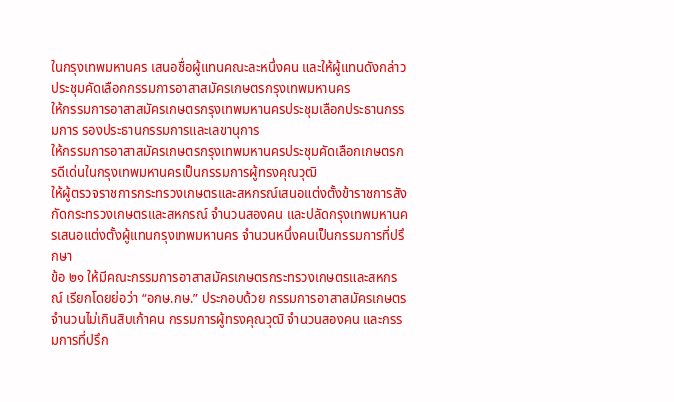ในกรุงเทพมหานคร เสนอชื่อผู้แทนคณะละหนึ่งคน และให้ผู้แทนดังกล่าวประชุมคัดเลือกกรรมการอาสาสมัครเกษตรกรุงเทพมหานคร
ให้กรรมการอาสาสมัครเกษตรกรุงเทพมหานครประชุมเลือกประธานกรรมการ รองประธานกรรมการและเลขานุการ
ให้กรรมการอาสาสมัครเกษตรกรุงเทพมหานครประชุมคัดเลือกเกษตรกรดีเด่นในกรุงเทพมหานครเป็นกรรมการผู้ทรงคุณวุฒิ
ให้ผู้ตรวจราชการกระทรวงเกษตรและสหกรณ์เสนอแต่งตั้งข้าราชการสังกัดกระทรวงเกษตรและสหกรณ์ จำนวนสองคน และปลัดกรุงเทพมหานครเสนอแต่งตั้งผู้แทนกรุงเทพมหานคร จำนวนหนึ่งคนเป็นกรรมการที่ปรึกษา
ข้อ ๒๑ ให้มีคณะกรรมการอาสาสมัครเกษตรกระทรวงเกษตรและสหกรณ์ เรียกโดยย่อว่า “อกษ.กษ.” ประกอบด้วย กรรมการอาสาสมัครเกษตร จำนวนไม่เกินสิบเก้าคน กรรมการผู้ทรงคุณวุฒิ จำนวนสองคน และกรรมการที่ปรึก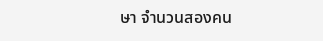ษา จำนวนสองคน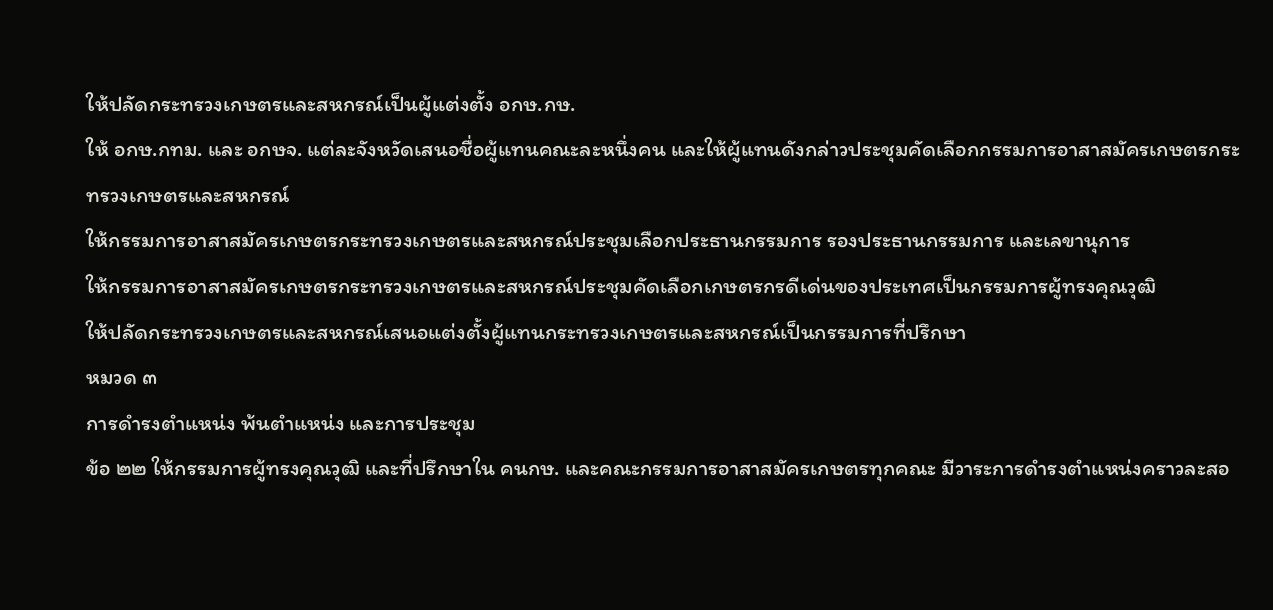ให้ปลัดกระทรวงเกษตรและสหกรณ์เป็นผู้แต่งตั้ง อกษ.กษ.
ให้ อกษ.กทม. และ อกษจ. แต่ละจังหวัดเสนอชื่อผู้แทนคณะละหนึ่งคน และให้ผู้แทนดังกล่าวประชุมคัดเลือกกรรมการอาสาสมัครเกษตรกระทรวงเกษตรและสหกรณ์
ให้กรรมการอาสาสมัครเกษตรกระทรวงเกษตรและสหกรณ์ประชุมเลือกประธานกรรมการ รองประธานกรรมการ และเลขานุการ
ให้กรรมการอาสาสมัครเกษตรกระทรวงเกษตรและสหกรณ์ประชุมคัดเลือกเกษตรกรดีเด่นของประเทศเป็นกรรมการผู้ทรงคุณวุฒิ
ให้ปลัดกระทรวงเกษตรและสหกรณ์เสนอแต่งตั้งผู้แทนกระทรวงเกษตรและสหกรณ์เป็นกรรมการที่ปรึกษา
หมวด ๓
การดำรงตำแหน่ง พ้นตำแหน่ง และการประชุม
ข้อ ๒๒ ให้กรรมการผู้ทรงคุณวุฒิ และที่ปรึกษาใน คนกษ. และคณะกรรมการอาสาสมัครเกษตรทุกคณะ มีวาระการดำรงตำแหน่งคราวละสอ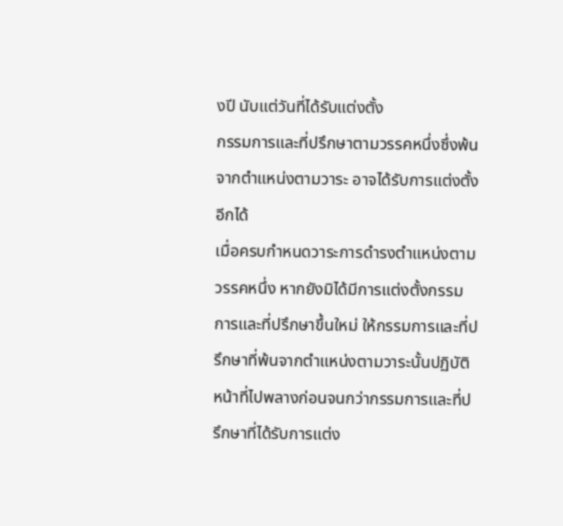งปี นับแต่วันที่ได้รับแต่งตั้ง
กรรมการและที่ปรึกษาตามวรรคหนึ่งซึ่งพ้นจากตำแหน่งตามวาระ อาจได้รับการแต่งตั้งอีกได้
เมื่อครบกำหนดวาระการดำรงตำแหน่งตามวรรคหนึ่ง หากยังมิได้มีการแต่งตั้งกรรมการและที่ปรึกษาขึ้นใหม่ ให้กรรมการและที่ปรึกษาที่พ้นจากตำแหน่งตามวาระนั้นปฏิบัติหน้าที่ไปพลางก่อนจนกว่ากรรมการและที่ปรึกษาที่ได้รับการแต่ง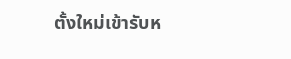ตั้งใหม่เข้ารับห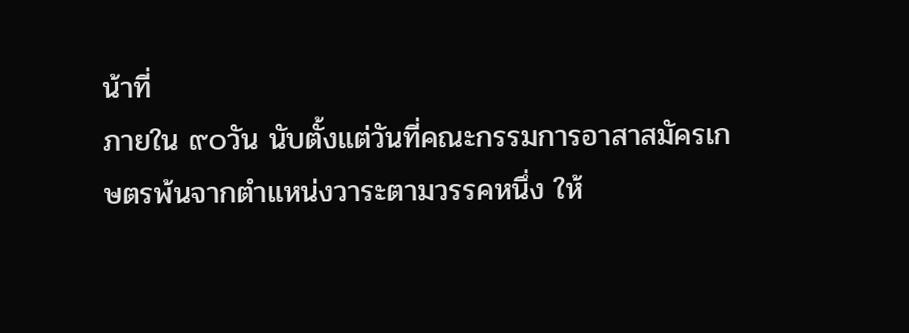น้าที่
ภายใน ๙๐วัน นับตั้งแต่วันที่คณะกรรมการอาสาสมัครเกษตรพ้นจากตำแหน่งวาระตามวรรคหนึ่ง ให้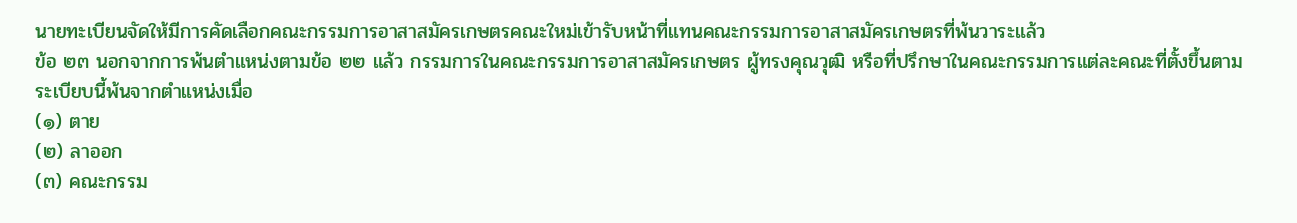นายทะเบียนจัดให้มีการคัดเลือกคณะกรรมการอาสาสมัครเกษตรคณะใหม่เข้ารับหน้าที่แทนคณะกรรมการอาสาสมัครเกษตรที่พ้นวาระแล้ว
ข้อ ๒๓ นอกจากการพ้นตำแหน่งตามข้อ ๒๒ แล้ว กรรมการในคณะกรรมการอาสาสมัครเกษตร ผู้ทรงคุณวุฒิ หรือที่ปรึกษาในคณะกรรมการแต่ละคณะที่ตั้งขึ้นตามระเบียบนี้พ้นจากตำแหน่งเมื่อ
(๑) ตาย
(๒) ลาออก
(๓) คณะกรรม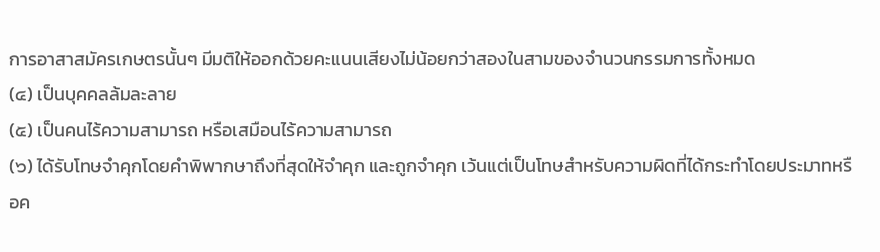การอาสาสมัครเกษตรนั้นๆ มีมติให้ออกด้วยคะแนนเสียงไม่น้อยกว่าสองในสามของจำนวนกรรมการทั้งหมด
(๔) เป็นบุคคลล้มละลาย
(๕) เป็นคนไร้ความสามารถ หรือเสมือนไร้ความสามารถ
(๖) ได้รับโทษจำคุกโดยคำพิพากษาถึงที่สุดให้จำคุก และถูกจำคุก เว้นแต่เป็นโทษสำหรับความผิดที่ได้กระทำโดยประมาทหรือค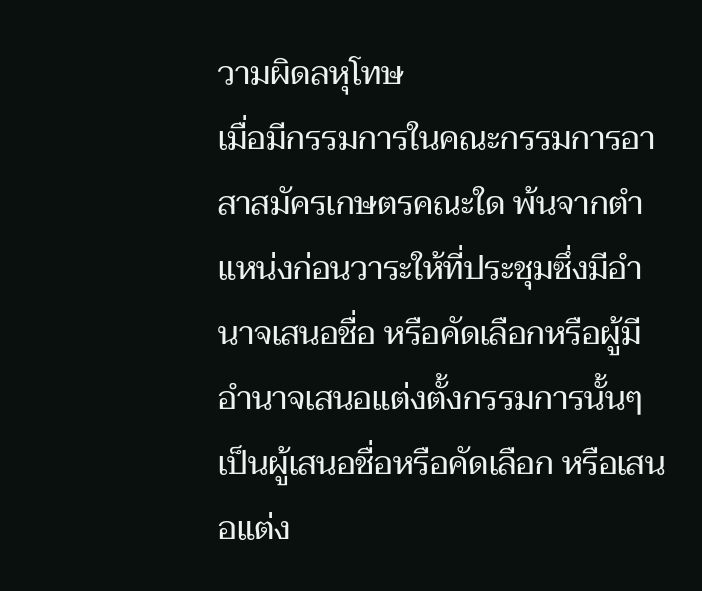วามผิดลหุโทษ
เมื่อมีกรรมการในคณะกรรมการอาสาสมัครเกษตรคณะใด พ้นจากตำแหน่งก่อนวาระให้ที่ประชุมซึ่งมีอำนาจเสนอชื่อ หรือคัดเลือกหรือผู้มีอำนาจเสนอแต่งตั้งกรรมการนั้นๆ เป็นผู้เสนอชื่อหรือคัดเลือก หรือเสนอแต่ง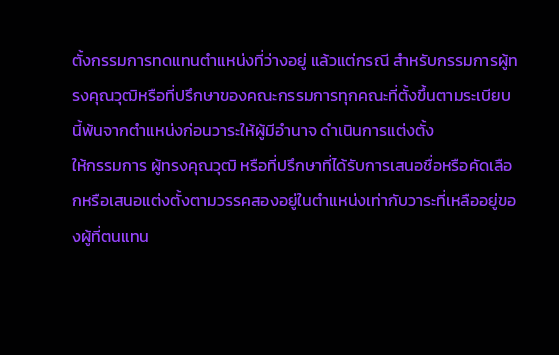ตั้งกรรมการทดแทนตำแหน่งที่ว่างอยู่ แล้วแต่กรณี สำหรับกรรมการผู้ทรงคุณวุฒิหรือที่ปรึกษาของคณะกรรมการทุกคณะที่ตั้งขึ้นตามระเบียบนี้พ้นจากตำแหน่งก่อนวาระให้ผู้มีอำนาจ ดำเนินการแต่งตั้ง
ให้กรรมการ ผู้ทรงคุณวุฒิ หรือที่ปรึกษาที่ได้รับการเสนอชื่อหรือคัดเลือกหรือเสนอแต่งตั้งตามวรรคสองอยู่ในตำแหน่งเท่ากับวาระที่เหลืออยู่ของผู้ที่ตนแทน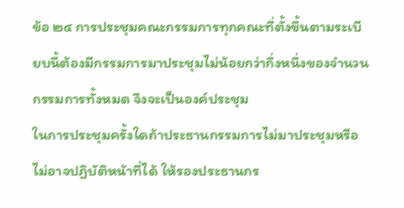ข้อ ๒๔ การประชุมคณะกรรมการทุกคณะที่ตั้งขึ้นตามระเบียบนี้ต้องมีกรรมการมาประชุมไม่น้อยกว่ากึ่งหนึ่งของจำนวนกรรมการทั้งหมด จึงจะเป็นองค์ประชุม
ในการประชุมครั้งใดถ้าประธานกรรมการไม่มาประชุมหรือไม่อาจปฏิบัติหน้าที่ได้ ให้รองประธานกร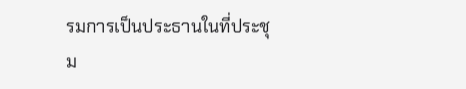รมการเป็นประธานในที่ประชุม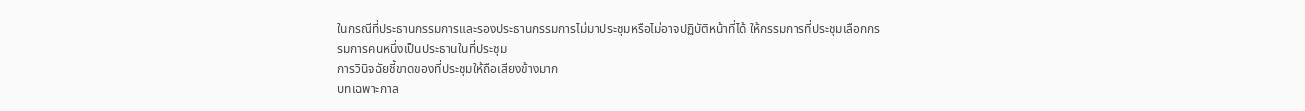ในกรณีที่ประธานกรรมการและรองประธานกรรมการไม่มาประชุมหรือไม่อาจปฏิบัติหน้าที่ได้ ให้กรรมการที่ประชุมเลือกกรรมการคนหนึ่งเป็นประธานในที่ประชุม
การวินิจฉัยชี้ขาดของที่ประชุมให้ถือเสียงข้างมาก
บทเฉพาะกาล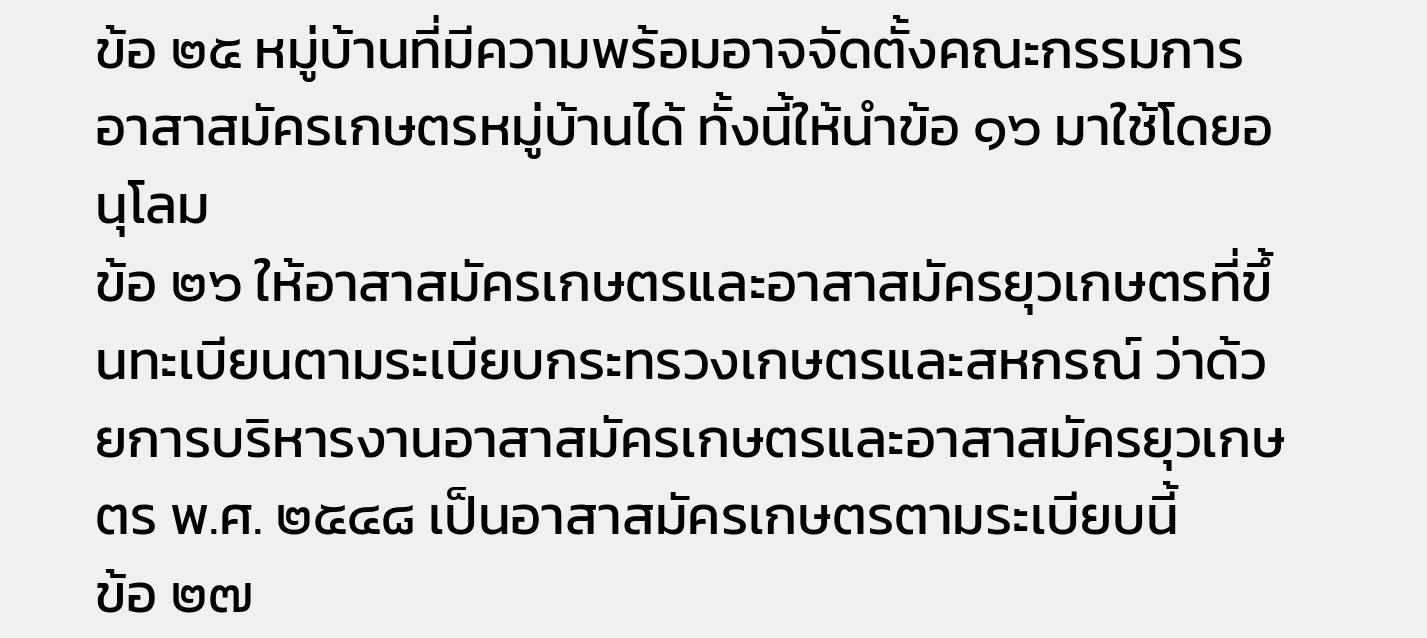ข้อ ๒๕ หมู่บ้านที่มีความพร้อมอาจจัดตั้งคณะกรรมการอาสาสมัครเกษตรหมู่บ้านได้ ทั้งนี้ให้นำข้อ ๑๖ มาใช้โดยอนุโลม
ข้อ ๒๖ ให้อาสาสมัครเกษตรและอาสาสมัครยุวเกษตรที่ขึ้นทะเบียนตามระเบียบกระทรวงเกษตรและสหกรณ์ ว่าด้วยการบริหารงานอาสาสมัครเกษตรและอาสาสมัครยุวเกษตร พ.ศ. ๒๕๔๘ เป็นอาสาสมัครเกษตรตามระเบียบนี้
ข้อ ๒๗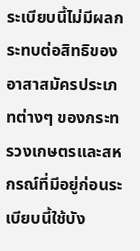ระเบียบนี้ไม่มีผลกระทบต่อสิทธิของอาสาสมัครประเภทต่างๆ ของกระทรวงเกษตรและสหกรณ์ที่มีอยู่ก่อนระเบียบนี้ใช้บัง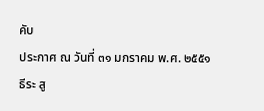คับ
ประกาศ ณ วันที่ ๓๑ มกราคม พ.ศ. ๒๕๕๑
ธีระ สู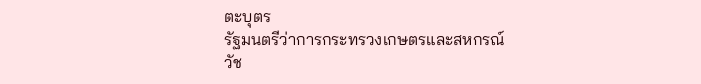ตะบุตร
รัฐมนตรีว่าการกระทรวงเกษตรและสหกรณ์
วัช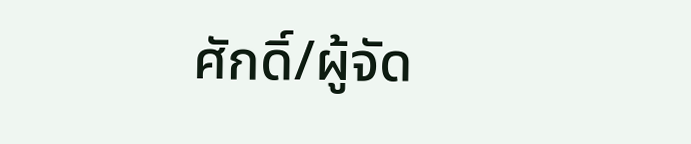ศักดิ์/ผู้จัด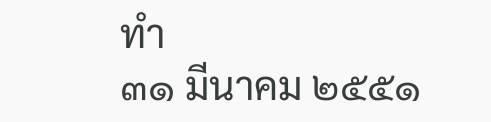ทำ
๓๑ มีนาคม ๒๕๕๑